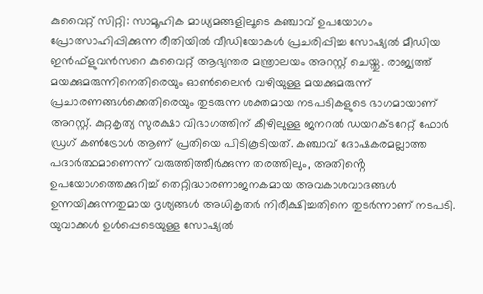കുവൈറ്റ് സിറ്റി: സാമൂഹിക മാധ്യമങ്ങളിലൂടെ കഞ്ചാവ് ഉപയോഗം പ്രോത്സാഹിപ്പിക്കുന്ന രീതിയിൽ വീഡിയോകൾ പ്രചരിപ്പിച്ച സോഷ്യൽ മീഡിയ ഇൻഫ്ളുവൻസറെ കുവൈറ്റ് ആഭ്യന്തര മന്ത്രാലയം അറസ്റ്റ് ചെയ്തു. രാജ്യത്ത് മയക്കുമരുന്നിനെതിരെയും ഓൺലൈൻ വഴിയുള്ള മയക്കുമരുന്ന് പ്രചാരണങ്ങൾക്കെതിരെയും തുടരുന്ന ശക്തമായ നടപടികളുടെ ഭാഗമായാണ് അറസ്റ്റ്. കുറ്റകൃത്യ സുരക്ഷാ വിഭാഗത്തിന് കീഴിലുള്ള ജനറൽ ഡയറക്ടറേറ്റ് ഫോർ ഡ്രഗ് കൺട്രോൾ ആണ് പ്രതിയെ പിടികൂടിയത്. കഞ്ചാവ് ദോഷകരമല്ലാത്ത പദാർത്ഥമാണെന്ന് വരുത്തിത്തീർക്കുന്ന തരത്തിലും, അതിൻ്റെ ഉപയോഗത്തെക്കുറിച്ച് തെറ്റിദ്ധാരണാജനകമായ അവകാശവാദങ്ങൾ ഉന്നയിക്കുന്നതുമായ ദൃശ്യങ്ങൾ അധികൃതർ നിരീക്ഷിച്ചതിനെ തുടർന്നാണ് നടപടി.
യുവാക്കൾ ഉൾപ്പെടെയുള്ള സോഷ്യൽ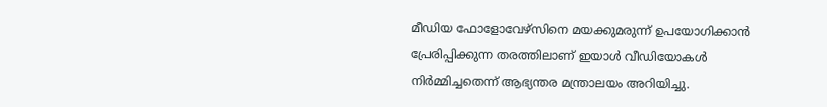മീഡിയ ഫോളോവേഴ്സിനെ മയക്കുമരുന്ന് ഉപയോഗിക്കാൻ പ്രേരിപ്പിക്കുന്ന തരത്തിലാണ് ഇയാൾ വീഡിയോകൾ നിർമ്മിച്ചതെന്ന് ആഭ്യന്തര മന്ത്രാലയം അറിയിച്ചു.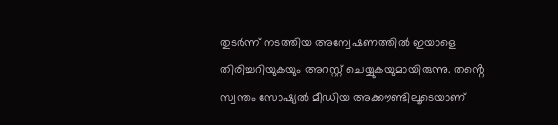തുടർന്ന് നടത്തിയ അന്വേഷണത്തിൽ ഇയാളെ തിരിച്ചറിയുകയും അറസ്റ്റ് ചെയ്യുകയുമായിരുന്നു. തൻ്റെ സ്വന്തം സോഷ്യൽ മീഡിയ അക്കൗണ്ടിലൂടെയാണ്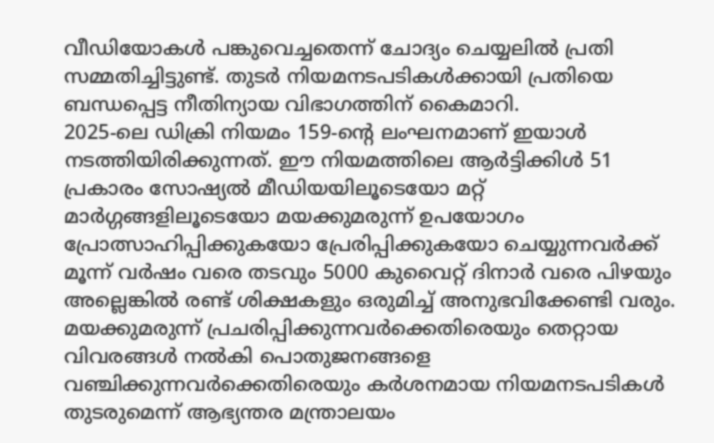വീഡിയോകൾ പങ്കുവെച്ചതെന്ന് ചോദ്യം ചെയ്യലിൽ പ്രതി സമ്മതിച്ചിട്ടുണ്ട്. തുടർ നിയമനടപടികൾക്കായി പ്രതിയെ ബന്ധപ്പെട്ട നീതിന്യായ വിഭാഗത്തിന് കൈമാറി.
2025-ലെ ഡിക്രി നിയമം 159-ൻ്റെ ലംഘനമാണ് ഇയാൾ നടത്തിയിരിക്കുന്നത്. ഈ നിയമത്തിലെ ആർട്ടിക്കിൾ 51 പ്രകാരം സോഷ്യൽ മീഡിയയിലൂടെയോ മറ്റ് മാർഗ്ഗങ്ങളിലൂടെയോ മയക്കുമരുന്ന് ഉപയോഗം പ്രോത്സാഹിപ്പിക്കുകയോ പ്രേരിപ്പിക്കുകയോ ചെയ്യുന്നവർക്ക് മൂന്ന് വർഷം വരെ തടവും 5000 കുവൈറ്റ് ദിനാർ വരെ പിഴയും അല്ലെങ്കിൽ രണ്ട് ശിക്ഷകളും ഒരുമിച്ച് അനുഭവിക്കേണ്ടി വരും. മയക്കുമരുന്ന് പ്രചരിപ്പിക്കുന്നവർക്കെതിരെയും തെറ്റായ വിവരങ്ങൾ നൽകി പൊതുജനങ്ങളെ വഞ്ചിക്കുന്നവർക്കെതിരെയും കർശനമായ നിയമനടപടികൾ തുടരുമെന്ന് ആഭ്യന്തര മന്ത്രാലയം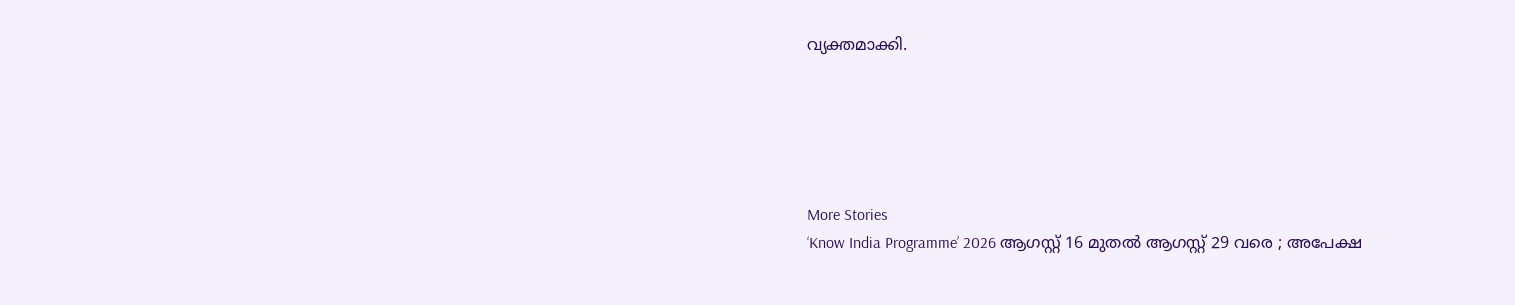വ്യക്തമാക്കി.





More Stories
‘Know India Programme’ 2026 ആഗസ്റ്റ് 16 മുതൽ ആഗസ്റ്റ് 29 വരെ ; അപേക്ഷ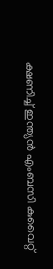ക്ഷണിച്ച് ഇന്ത്യൻ എംബസി കുവൈറ്റ്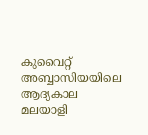കുവൈറ്റ് അബ്ബാസിയയിലെ ആദ്യകാല മലയാളി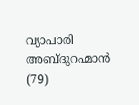വ്യാപാരി അബ്ദുറഹ്മാൻ (79)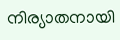നിര്യാതനായി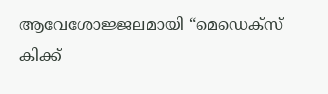ആവേശോജ്ജലമായി “മെഡെക്സ് കിക്ക്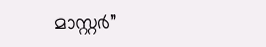മാസ്റ്റർ”